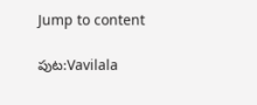Jump to content

పుట:Vavilala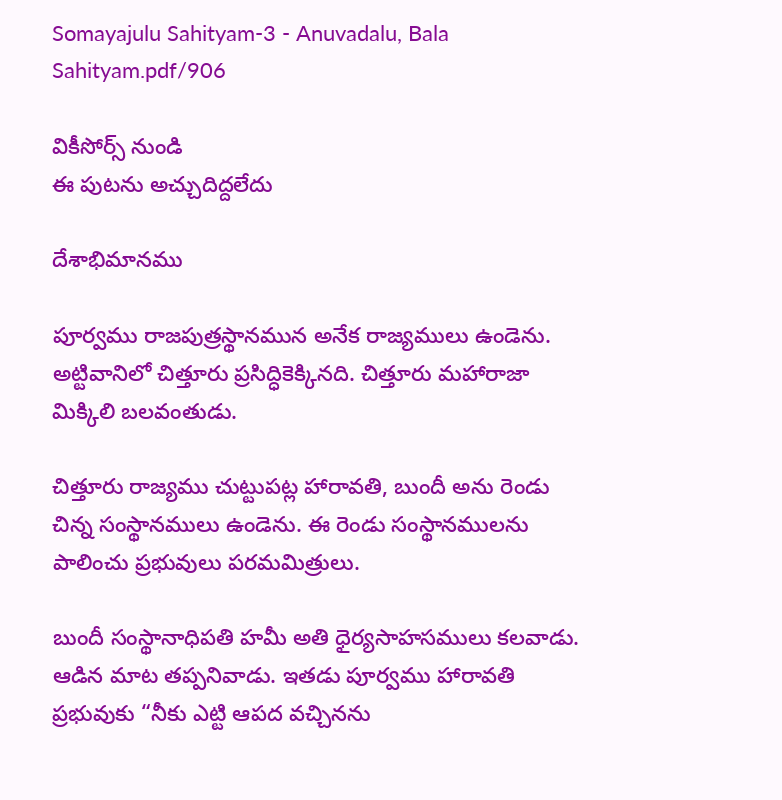Somayajulu Sahityam-3 - Anuvadalu, Bala Sahityam.pdf/906

వికీసోర్స్ నుండి
ఈ పుటను అచ్చుదిద్దలేదు

దేశాభిమానము

పూర్వము రాజపుత్రస్థానమున అనేక రాజ్యములు ఉండెను. అట్టివానిలో చిత్తూరు ప్రసిద్ధికెక్కినది. చిత్తూరు మహారాజా మిక్కిలి బలవంతుడు.

చిత్తూరు రాజ్యము చుట్టుపట్ల హారావతి, బుందీ అను రెండు చిన్న సంస్థానములు ఉండెను. ఈ రెండు సంస్థానములను పాలించు ప్రభువులు పరమమిత్రులు.

బుందీ సంస్థానాధిపతి హమీ అతి ధైర్యసాహసములు కలవాడు. ఆడిన మాట తప్పనివాడు. ఇతడు పూర్వము హారావతి ప్రభువుకు “నీకు ఎట్టి ఆపద వచ్చినను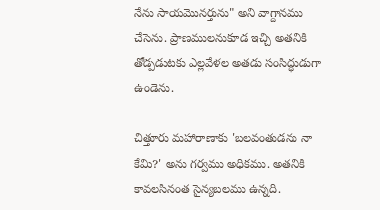నేను సాయమొనర్తును" అని వాగ్దానము చేసెను. ప్రాణములనుకూడ ఇచ్చి అతనికి తోడ్పడుటకు ఎల్లవేళల అతడు సంసిద్ధుడుగా ఉండెను.

చిత్తూరు మహారాణాకు 'బలవంతుడను నా కేమి?' అను గర్వము అధికము. అతనికి కావలసినంత సైన్యబలము ఉన్నది.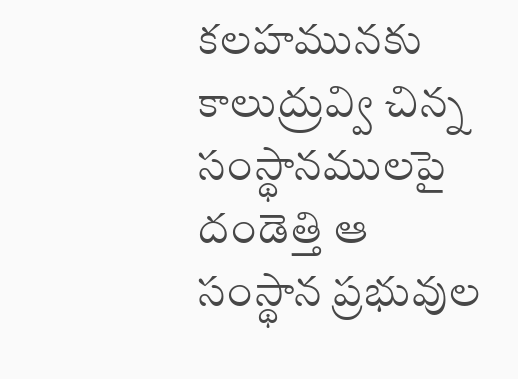కలహమునకు కాలుద్రువ్వి చిన్న సంస్థానములపై దండెత్తి ఆ సంస్థాన ప్రభువుల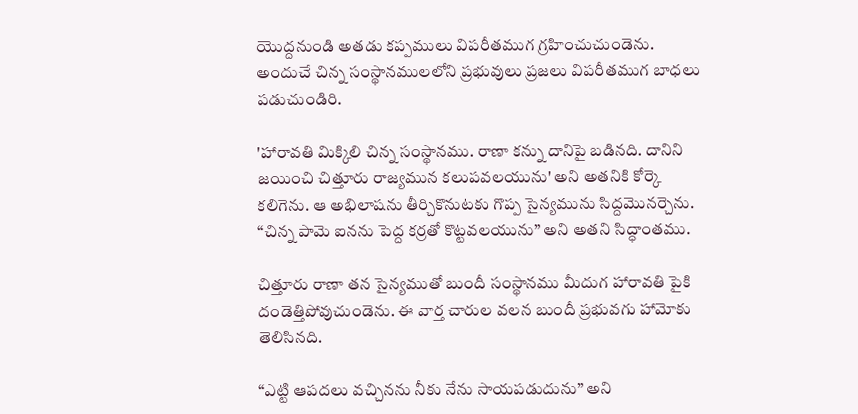యొద్దనుండి అతడు కప్పములు విపరీతముగ గ్రహించుచుండెను. అందుచే చిన్న సంస్థానములలోని ప్రభువులు ప్రజలు విపరీతముగ బాధలు పడుచుండిరి.

'హారావతి మిక్కిలి చిన్న సంస్థానము. రాణా కన్ను దానిపై బడినది. దానిని జయించి చిత్తూరు రాజ్యమున కలుపవలయును' అని అతనికి కోర్కె కలిగెను. ఆ అభిలాషను తీర్చికొనుటకు గొప్ప సైన్యమును సిద్దమొనర్చెను. “చిన్న పామె ఐనను పెద్ద కర్రతో కొట్టవలయును” అని అతని సిద్ధాంతము.

చిత్తూరు రాణా తన సైన్యముతో బుందీ సంస్థానము మీదుగ హారావతి పైకి దండెత్తిపోవుచుండెను. ఈ వార్త చారుల వలన బుందీ ప్రభువగు హామోకు తెలిసినది.

“ఎట్టి ఆపదలు వచ్చినను నీకు నేను సాయపడుదును” అని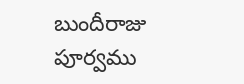బుందీరాజు పూర్వము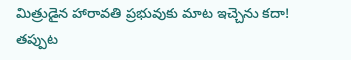మిత్రుడైన హారావతి ప్రభువుకు మాట ఇచ్చెను కదా! తప్పుట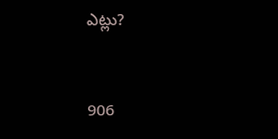ఎట్లు?


906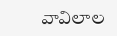వావిలాల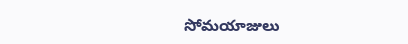సోమయాజులు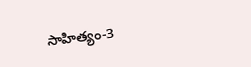సాహిత్యం-3